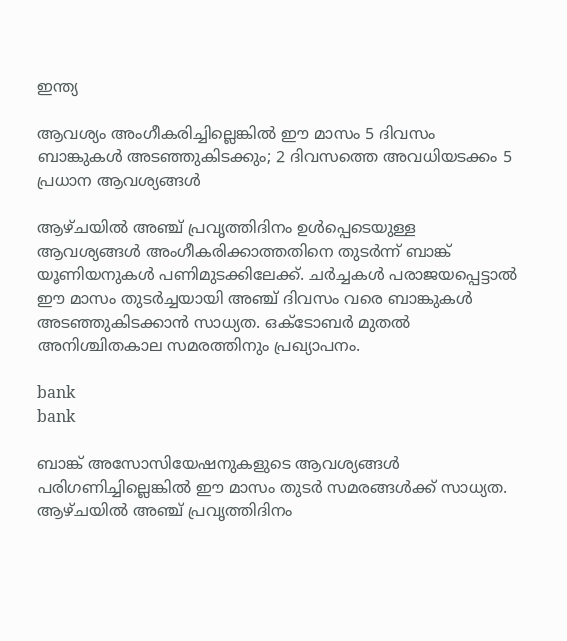ഇന്ത്യ

ആവശ്യം അംഗീകരിച്ചില്ലെങ്കിൽ ഈ മാസം 5 ദിവസം ബാങ്കുകൾ അടഞ്ഞുകിടക്കും; 2 ദിവസത്തെ അവധിയടക്കം 5 പ്രധാന ആവശ്യങ്ങൾ

ആഴ്ചയിൽ അഞ്ച് പ്രവൃത്തിദിനം ഉൾപ്പെടെയുള്ള ആവശ്യങ്ങൾ അംഗീകരിക്കാത്തതിനെ തുടർന്ന് ബാങ്ക് യൂണിയനുകൾ പണിമുടക്കിലേക്ക്. ചർച്ചകൾ പരാജയപ്പെട്ടാൽ ഈ മാസം തുടർച്ചയായി അഞ്ച് ദിവസം വരെ ബാങ്കുകൾ അടഞ്ഞുകിടക്കാൻ സാധ്യത. ഒക്ടോബർ മുതൽ അനിശ്ചിതകാല സമരത്തിനും പ്രഖ്യാപനം.

bank
bank

ബാങ്ക് അസോസിയേഷനുകളുടെ ആവശ്യങ്ങൾ പരിഗണിച്ചില്ലെങ്കിൽ ഈ മാസം തുടർ സമരങ്ങൾക്ക് സാധ്യത. ആഴ്ചയിൽ അഞ്ച് പ്രവൃത്തിദിനം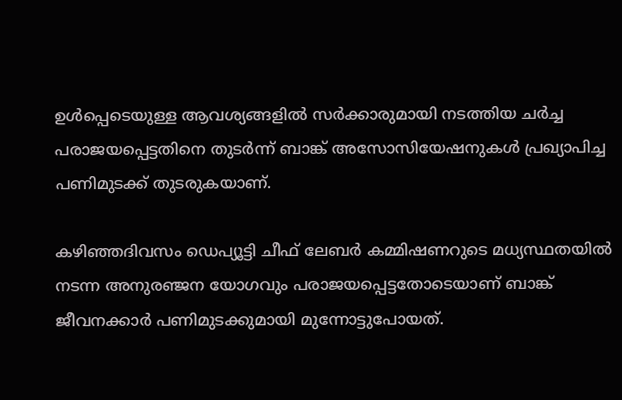ഉൾപ്പെടെയുള്ള ആവശ്യങ്ങളിൽ സർക്കാരുമായി നടത്തിയ ചർച്ച പരാജയപ്പെട്ടതിനെ തുടർന്ന് ബാങ്ക് അസോസിയേഷനുകൾ പ്രഖ്യാപിച്ച പണിമുടക്ക് തുടരുകയാണ്.

കഴിഞ്ഞദിവസം ഡെപ്യൂട്ടി ചീഫ് ലേബർ കമ്മിഷണറുടെ മധ്യസ്ഥതയിൽ നടന്ന അനുരഞ്ജന യോഗവും പരാജയപ്പെട്ടതോടെയാണ് ബാങ്ക് ജീവനക്കാർ പണിമുടക്കുമായി മുന്നോട്ടുപോയത്.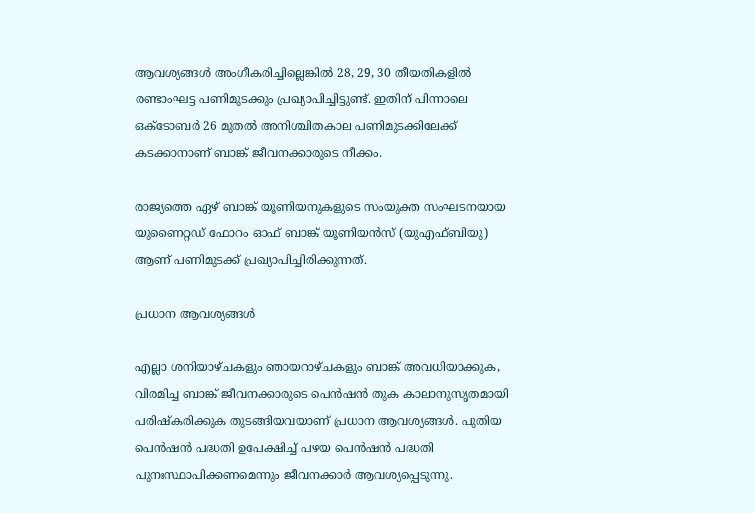ആവശ്യങ്ങൾ അംഗീകരിച്ചില്ലെങ്കിൽ 28, 29, 30 തീയതികളിൽ രണ്ടാംഘട്ട പണിമുടക്കും പ്രഖ്യാപിച്ചിട്ടുണ്ട്. ഇതിന് പിന്നാലെ ഒക്ടോബർ 26 മുതൽ അനിശ്ചിതകാല പണിമുടക്കിലേക്ക് കടക്കാനാണ് ബാങ്ക് ജീവനക്കാരുടെ നീക്കം.

രാജ്യത്തെ ഏഴ് ബാങ്ക് യൂണിയനുകളുടെ സംയുക്ത സംഘടനയായ യുണൈറ്റഡ് ഫോറം ഓഫ് ബാങ്ക് യൂണിയൻസ് (യുഎഫ്ബിയു) ആണ് പണിമുടക്ക് പ്രഖ്യാപിച്ചിരിക്കുന്നത്.

പ്രധാന ആവശ്യങ്ങൾ

എല്ലാ ശനിയാഴ്ചകളും ഞായറാഴ്ചകളും ബാങ്ക് അവധിയാക്കുക, വിരമിച്ച ബാങ്ക് ജീവനക്കാരുടെ പെൻഷൻ തുക കാലാനുസൃതമായി പരിഷ്കരിക്കുക തുടങ്ങിയവയാണ് പ്രധാന ആവശ്യങ്ങൾ. പുതിയ പെൻഷൻ പദ്ധതി ഉപേക്ഷിച്ച് പഴയ പെൻഷൻ പദ്ധതി പുനഃസ്ഥാപിക്കണമെന്നും ജീവനക്കാർ ആവശ്യപ്പെടുന്നു.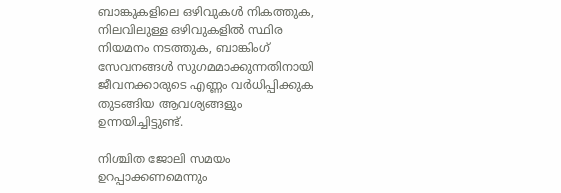ബാങ്കുകളിലെ ഒഴിവുകൾ നികത്തുക, നിലവിലുള്ള ഒഴിവുകളിൽ സ്ഥിര നിയമനം നടത്തുക, ബാങ്കിംഗ് സേവനങ്ങൾ സുഗമമാക്കുന്നതിനായി ജീവനക്കാരുടെ എണ്ണം വർധിപ്പിക്കുക തുടങ്ങിയ ആവശ്യങ്ങളും ഉന്നയിച്ചിട്ടുണ്ട്.

നിശ്ചിത ജോലി സമയം ഉറപ്പാക്കണമെന്നും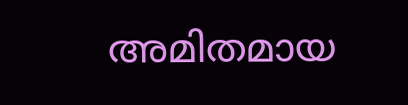അമിതമായ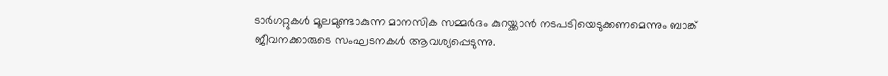ടാർഗറ്റുകൾ മൂലമുണ്ടാകുന്ന മാനസിക സമ്മർദം കുറയ്ക്കാൻ നടപടിയെടുക്കണമെന്നും ബാങ്ക് ജീവനക്കാരുടെ സംഘടനകൾ ആവശ്യപ്പെടുന്നു.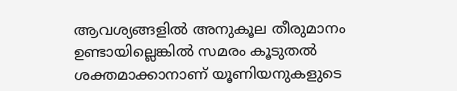ആവശ്യങ്ങളിൽ അനുകൂല തീരുമാനം ഉണ്ടായില്ലെങ്കിൽ സമരം കൂടുതൽ ശക്തമാക്കാനാണ് യൂണിയനുകളുടെ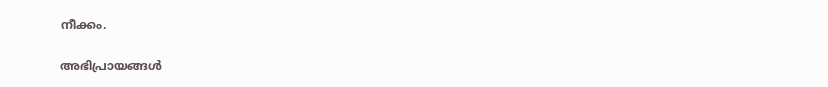നീക്കം.

അഭിപ്രായങ്ങൾ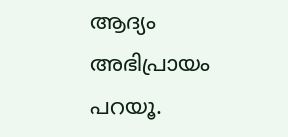ആദ്യം അഭിപ്രായം പറയൂ.